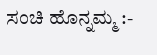ಸಂಚಿ ಹೊನ್ನಮ್ಮ :-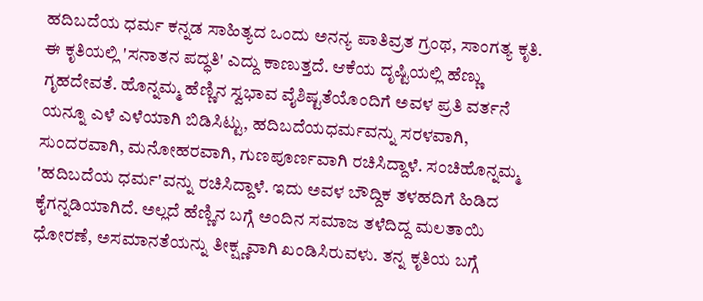ಹದಿಬದೆಯ ಧರ್ಮ ಕನ್ನಡ ಸಾಹಿತ್ಯದ ಒಂದು ಅನನ್ಯ ಪಾತಿವ್ರತ ಗ್ರಂಥ, ಸಾಂಗತ್ಯ ಕೃತಿ. ಈ ಕೃತಿಯಲ್ಲಿ 'ಸನಾತನ ಪದ್ಧತಿ' ಎದ್ದು ಕಾಣುತ್ತದೆ. ಆಕೆಯ ದೃಷ್ಟಿಯಲ್ಲಿ ಹೆಣ್ಣು ಗೃಹದೇವತೆ. ಹೊನ್ನಮ್ಮ ಹೆಣ್ಣಿನ ಸ್ವಭಾವ ವೈಶಿಷ್ಟತೆಯೊಂದಿಗೆ ಅವಳ ಪ್ರತಿ ವರ್ತನೆ ಯನ್ನೂ ಎಳೆ ಎಳೆಯಾಗಿ ಬಿಡಿಸಿಟ್ಟು, ಹದಿಬದೆಯಧರ್ಮವನ್ನು ಸರಳವಾಗಿ, ಸುಂದರವಾಗಿ, ಮನೋಹರವಾಗಿ, ಗುಣಪೂರ್ಣವಾಗಿ ರಚಿಸಿದ್ದಾಳೆ. ಸಂಚಿಹೊನ್ನಮ್ಮ 'ಹದಿಬದೆಯ ಧರ್ಮ'ವನ್ನು ರಚಿಸಿದ್ದಾಳೆ. ಇದು ಅವಳ ಬೌದ್ದಿಕ ತಳಹದಿಗೆ ಹಿಡಿದ ಕೈಗನ್ನಡಿಯಾಗಿದೆ. ಅಲ್ಲದೆ ಹೆಣ್ಣಿನ ಬಗ್ಗೆ ಅಂದಿನ ಸಮಾಜ ತಳೆದಿದ್ದ ಮಲತಾಯಿ ಧೋರಣೆ, ಅಸಮಾನತೆಯನ್ನು ತೀಕ್ಷ್ಣವಾಗಿ ಖಂಡಿಸಿರುವಳು. ತನ್ನ ಕೃತಿಯ ಬಗ್ಗೆ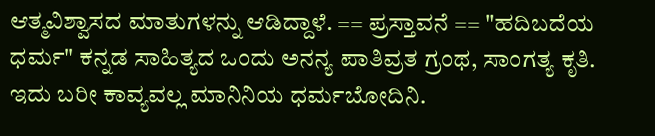ಆತ್ಮವಿಶ್ವಾಸದ ಮಾತುಗಳನ್ನು ಆಡಿದ್ದಾಳೆ. == ಪ್ರಸ್ತಾವನೆ == "ಹದಿಬದೆಯ ಧರ್ಮ" ಕನ್ನಡ ಸಾಹಿತ್ಯದ ಒಂದು ಅನನ್ಯ ಪಾತಿವ್ರತ ಗ್ರಂಥ, ಸಾಂಗತ್ಯ ಕೃತಿ. ಇದು ಬರೀ ಕಾವ್ಯವಲ್ಲ ಮಾನಿನಿಯ ಧರ್ಮಬೋದಿನಿ.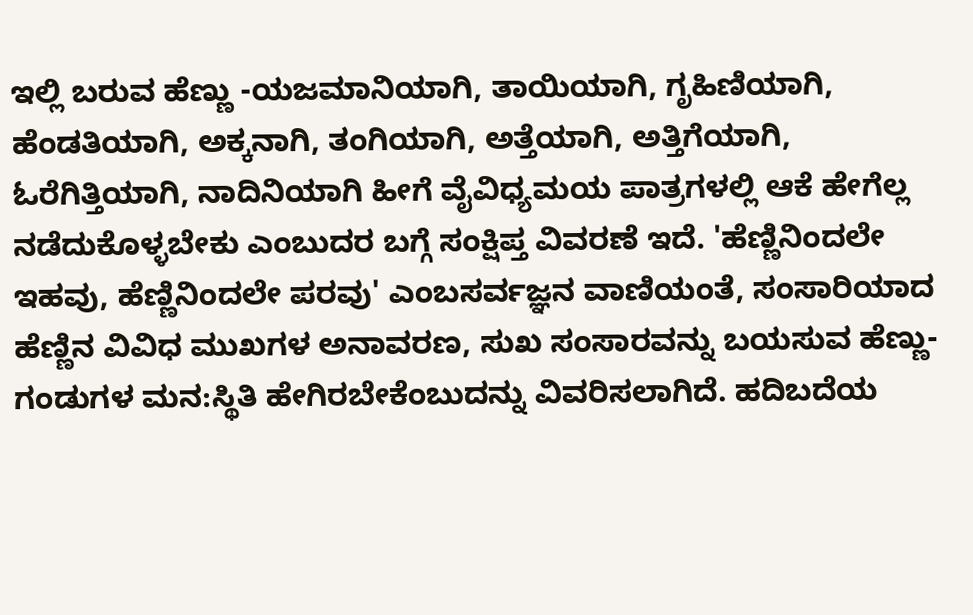ಇಲ್ಲಿ ಬರುವ ಹೆಣ್ಣು -ಯಜಮಾನಿಯಾಗಿ, ತಾಯಿಯಾಗಿ, ಗೃಹಿಣಿಯಾಗಿ, ಹೆಂಡತಿಯಾಗಿ, ಅಕ್ಕನಾಗಿ, ತಂಗಿಯಾಗಿ, ಅತ್ತೆಯಾಗಿ, ಅತ್ತಿಗೆಯಾಗಿ, ಓರೆಗಿತ್ತಿಯಾಗಿ, ನಾದಿನಿಯಾಗಿ ಹೀಗೆ ವೈವಿಧ್ಯಮಯ ಪಾತ್ರಗಳಲ್ಲಿ ಆಕೆ ಹೇಗೆಲ್ಲ ನಡೆದುಕೊಳ್ಳಬೇಕು ಎಂಬುದರ ಬಗ್ಗೆ ಸಂಕ್ಷಿಪ್ತ ವಿವರಣೆ ಇದೆ. 'ಹೆಣ್ಣಿನಿಂದಲೇ ಇಹವು, ಹೆಣ್ಣಿನಿಂದಲೇ ಪರವು' ಎಂಬಸರ್ವಜ್ಞನ ವಾಣಿಯಂತೆ, ಸಂಸಾರಿಯಾದ ಹೆಣ್ಣಿನ ವಿವಿಧ ಮುಖಗಳ ಅನಾವರಣ, ಸುಖ ಸಂಸಾರವನ್ನು ಬಯಸುವ ಹೆಣ್ಣು-ಗಂಡುಗಳ ಮನ:ಸ್ಥಿತಿ ಹೇಗಿರಬೇಕೆಂಬುದನ್ನು ವಿವರಿಸಲಾಗಿದೆ. ಹದಿಬದೆಯ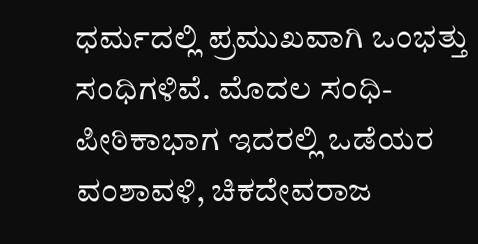ಧರ್ಮದಲ್ಲಿ ಪ್ರಮುಖವಾಗಿ ಒಂಭತ್ತು ಸಂಧಿಗಳಿವೆ. ಮೊದಲ ಸಂಧಿ- ಪೀಠಿಕಾಭಾಗ ಇದರಲ್ಲಿ ಒಡೆಯರ ವಂಶಾವಳಿ, ಚಿಕದೇವರಾಜ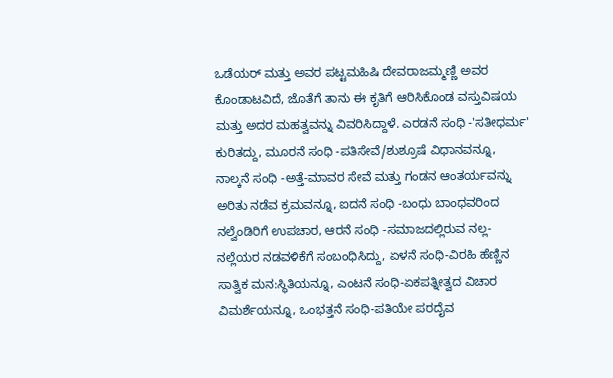ಒಡೆಯರ್ ಮತ್ತು ಅವರ ಪಟ್ಟಮಹಿಷಿ ದೇವರಾಜಮ್ಮಣ್ಣಿ ಅವರ ಕೊಂಡಾಟವಿದೆ, ಜೊತೆಗೆ ತಾನು ಈ ಕೃತಿಗೆ ಆರಿಸಿಕೊಂಡ ವಸ್ತುವಿಷಯ ಮತ್ತು ಅದರ ಮಹತ್ವವನ್ನು ವಿವರಿಸಿದ್ದಾಳೆ. ಎರಡನೆ ಸಂಧಿ -'ಸತೀಧರ್ಮ' ಕುರಿತದ್ದು, ಮೂರನೆ ಸಂಧಿ -ಪತಿಸೇವೆ/ಶುಶ್ರೂಷೆ ವಿಧಾನವನ್ನೂ, ನಾಲ್ಕನೆ ಸಂಧಿ -ಅತ್ತೆ-ಮಾವರ ಸೇವೆ ಮತ್ತು ಗಂಡನ ಆಂತರ್ಯವನ್ನು ಅರಿತು ನಡೆವ ಕ್ರಮವನ್ನೂ, ಐದನೆ ಸಂಧಿ -ಬಂಧು ಬಾಂಧವರಿಂದ ನಲ್ವೆಂಡಿರಿಗೆ ಉಪಚಾರ, ಆರನೆ ಸಂಧಿ -ಸಮಾಜದಲ್ಲಿರುವ ನಲ್ಲ-ನಲ್ಲೆಯರ ನಡವಳಿಕೆಗೆ ಸಂಬಂಧಿಸಿದ್ದು, ಏಳನೆ ಸಂಧಿ-ವಿರಹಿ ಹೆಣ್ಣಿನ ಸಾತ್ವಿಕ ಮನ:ಸ್ಥಿತಿಯನ್ನೂ, ಎಂಟನೆ ಸಂಧಿ-ಏಕಪತ್ನೀತ್ವದ ವಿಚಾರ ವಿಮರ್ಶೆಯನ್ನೂ, ಒಂಭತ್ತನೆ ಸಂಧಿ-ಪತಿಯೇ ಪರದೈವ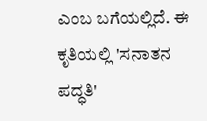ಎಂಬ ಬಗೆಯಲ್ಲಿದೆ. ಈ ಕೃತಿಯಲ್ಲಿ 'ಸನಾತನ ಪದ್ಧತಿ'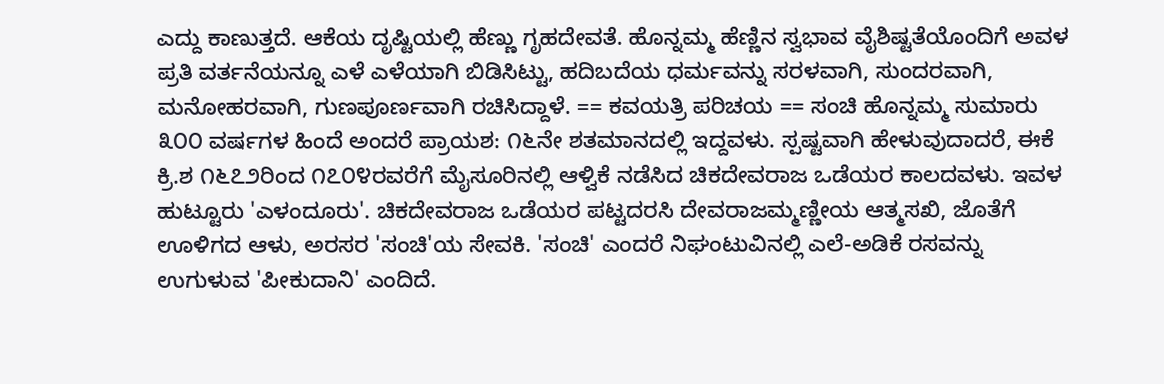ಎದ್ದು ಕಾಣುತ್ತದೆ. ಆಕೆಯ ದೃಷ್ಟಿಯಲ್ಲಿ ಹೆಣ್ಣು ಗೃಹದೇವತೆ. ಹೊನ್ನಮ್ಮ ಹೆಣ್ಣಿನ ಸ್ವಭಾವ ವೈಶಿಷ್ಟತೆಯೊಂದಿಗೆ ಅವಳ ಪ್ರತಿ ವರ್ತನೆಯನ್ನೂ ಎಳೆ ಎಳೆಯಾಗಿ ಬಿಡಿಸಿಟ್ಟು, ಹದಿಬದೆಯ ಧರ್ಮವನ್ನು ಸರಳವಾಗಿ, ಸುಂದರವಾಗಿ, ಮನೋಹರವಾಗಿ, ಗುಣಪೂರ್ಣವಾಗಿ ರಚಿಸಿದ್ದಾಳೆ. == ಕವಯತ್ರಿ ಪರಿಚಯ == ಸಂಚಿ ಹೊನ್ನಮ್ಮ ಸುಮಾರು ೩೦೦ ವರ್ಷಗಳ ಹಿಂದೆ ಅಂದರೆ ಪ್ರಾಯಶ: ೧೬ನೇ ಶತಮಾನದಲ್ಲಿ ಇದ್ದವಳು. ಸ್ಪಷ್ಟವಾಗಿ ಹೇಳುವುದಾದರೆ, ಈಕೆ ಕ್ರಿ.ಶ ೧೬೭೨ರಿಂದ ೧೭೦೪ರವರೆಗೆ ಮೈಸೂರಿನಲ್ಲಿ ಆಳ್ವಿಕೆ ನಡೆಸಿದ ಚಿಕದೇವರಾಜ ಒಡೆಯರ ಕಾಲದವಳು. ಇವಳ ಹುಟ್ಟೂರು 'ಎಳಂದೂರು'. ಚಿಕದೇವರಾಜ ಒಡೆಯರ ಪಟ್ಟದರಸಿ ದೇವರಾಜಮ್ಮಣ್ಣೀಯ ಆತ್ಮಸಖಿ, ಜೊತೆಗೆ ಊಳಿಗದ ಆಳು, ಅರಸರ 'ಸಂಚಿ'ಯ ಸೇವಕಿ. 'ಸಂಚಿ' ಎಂದರೆ ನಿಘಂಟುವಿನಲ್ಲಿ ಎಲೆ-ಅಡಿಕೆ ರಸವನ್ನು ಉಗುಳುವ 'ಪೀಕುದಾನಿ' ಎಂದಿದೆ.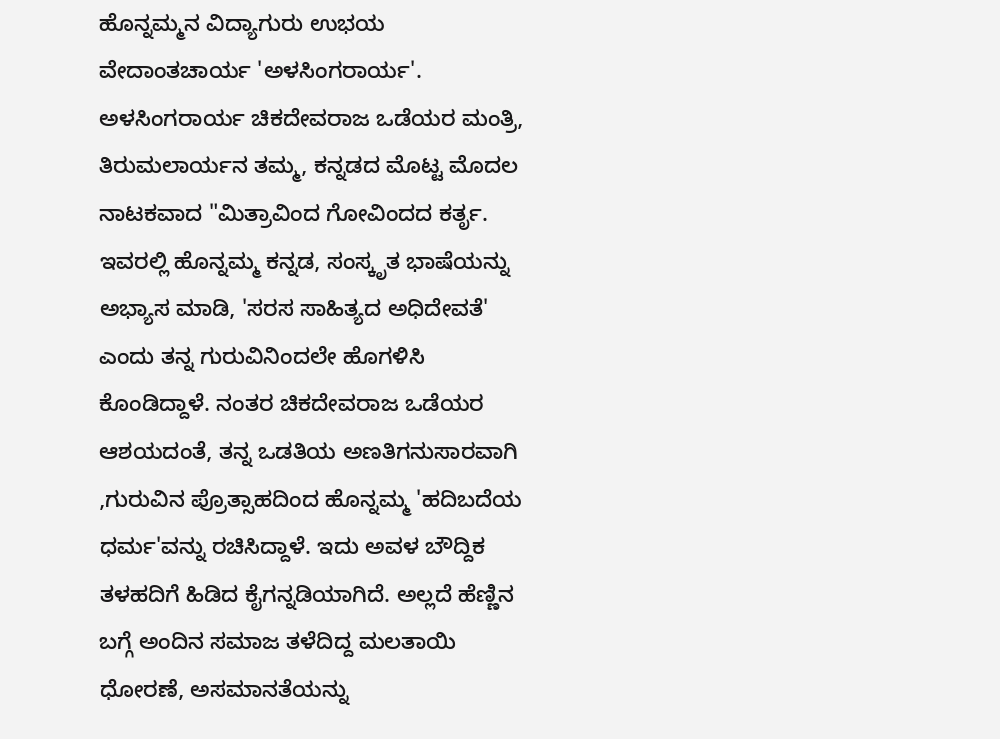ಹೊನ್ನಮ್ಮನ ವಿದ್ಯಾಗುರು ಉಭಯ ವೇದಾಂತಚಾರ್ಯ 'ಅಳಸಿಂಗರಾರ್ಯ'. ಅಳಸಿಂಗರಾರ್ಯ ಚಿಕದೇವರಾಜ ಒಡೆಯರ ಮಂತ್ರಿ, ತಿರುಮಲಾರ್ಯನ ತಮ್ಮ, ಕನ್ನಡದ ಮೊಟ್ಟ ಮೊದಲ ನಾಟಕವಾದ "ಮಿತ್ರಾವಿಂದ ಗೋವಿಂದದ ಕರ್ತೃ. ಇವರಲ್ಲಿ ಹೊನ್ನಮ್ಮ ಕನ್ನಡ, ಸಂಸ್ಕೃತ ಭಾಷೆಯನ್ನು ಅಭ್ಯಾಸ ಮಾಡಿ, 'ಸರಸ ಸಾಹಿತ್ಯದ ಅಧಿದೇವತೆ' ಎಂದು ತನ್ನ ಗುರುವಿನಿಂದಲೇ ಹೊಗಳಿಸಿ ಕೊಂಡಿದ್ದಾಳೆ. ನಂತರ ಚಿಕದೇವರಾಜ ಒಡೆಯರ ಆಶಯದಂತೆ, ತನ್ನ ಒಡತಿಯ ಅಣತಿಗನುಸಾರವಾಗಿ ,ಗುರುವಿನ ಪ್ರೊತ್ಸಾಹದಿಂದ ಹೊನ್ನಮ್ಮ 'ಹದಿಬದೆಯ ಧರ್ಮ'ವನ್ನು ರಚಿಸಿದ್ದಾಳೆ. ಇದು ಅವಳ ಬೌದ್ದಿಕ ತಳಹದಿಗೆ ಹಿಡಿದ ಕೈಗನ್ನಡಿಯಾಗಿದೆ. ಅಲ್ಲದೆ ಹೆಣ್ಣಿನ ಬಗ್ಗೆ ಅಂದಿನ ಸಮಾಜ ತಳೆದಿದ್ದ ಮಲತಾಯಿ ಧೋರಣೆ, ಅಸಮಾನತೆಯನ್ನು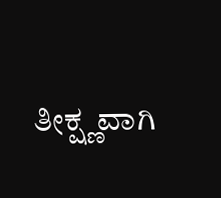ತೀಕ್ಷ್ಣವಾಗಿ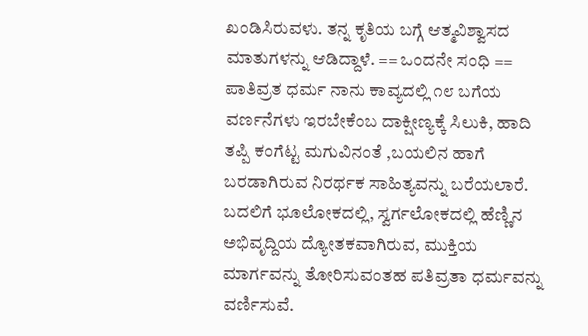ಖಂಡಿಸಿರುವಳು. ತನ್ನ ಕೃತಿಯ ಬಗ್ಗೆ ಆತ್ಮವಿಶ್ವಾಸದ ಮಾತುಗಳನ್ನು ಆಡಿದ್ದಾಳೆ. == ಒಂದನೇ ಸಂಧಿ == ಪಾತಿವ್ರತ ಧರ್ಮ ನಾನು ಕಾವ್ಯದಲ್ಲಿ ೧೮ ಬಗೆಯ ವರ್ಣನೆಗಳು ಇರಬೇಕೆಂಬ ದಾಕ್ಷೀಣ್ಯಕ್ಕೆ ಸಿಲುಕಿ, ಹಾದಿ ತಪ್ಪಿ ಕಂಗೆಟ್ಟ ಮಗುವಿನಂತೆ ,ಬಯಲಿನ ಹಾಗೆ ಬರಡಾಗಿರುವ ನಿರರ್ಥಕ ಸಾಹಿತ್ಯವನ್ನು ಬರೆಯಲಾರೆ. ಬದಲಿಗೆ ಭೂಲೋಕದಲ್ಲಿ, ಸ್ವರ್ಗಲೋಕದಲ್ಲಿ ಹೆಣ್ಣಿನ ಅಭಿವೃದ್ದಿಯ ದ್ಯೋತಕವಾಗಿರುವ, ಮುಕ್ತಿಯ ಮಾರ್ಗವನ್ನು ತೋರಿಸುವಂತಹ ಪತಿವ್ರತಾ ಧರ್ಮವನ್ನು ವರ್ಣಿಸುವೆ.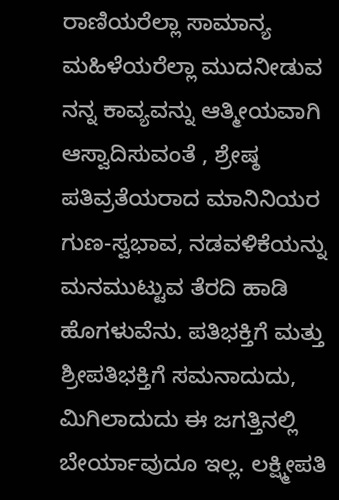ರಾಣಿಯರೆಲ್ಲಾ ಸಾಮಾನ್ಯ ಮಹಿಳೆಯರೆಲ್ಲಾ ಮುದನೀಡುವ ನನ್ನ ಕಾವ್ಯವನ್ನು ಆತ್ಮೀಯವಾಗಿ ಆಸ್ವಾದಿಸುವಂತೆ , ಶ್ರೇಷ್ಠ ಪತಿವ್ರತೆಯರಾದ ಮಾನಿನಿಯರ ಗುಣ-ಸ್ವಭಾವ, ನಡವಳಿಕೆಯನ್ನು ಮನಮುಟ್ಟುವ ತೆರದಿ ಹಾಡಿ ಹೊಗಳುವೆನು. ಪತಿಭಕ್ತಿಗೆ ಮತ್ತು ಶ್ರೀಪತಿಭಕ್ತಿಗೆ ಸಮನಾದುದು, ಮಿಗಿಲಾದುದು ಈ ಜಗತ್ತಿನಲ್ಲಿ ಬೇರ್ಯಾವುದೂ ಇಲ್ಲ. ಲಕ್ಷ್ಮೀಪತಿ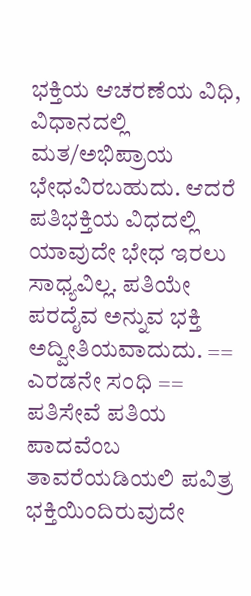ಭಕ್ತಿಯ ಆಚರಣೆಯ ವಿಧಿ, ವಿಧಾನದಲ್ಲಿ ಮತ/ಅಭಿಪ್ರಾಯ ಭೇಧವಿರಬಹುದು. ಆದರೆ ಪತಿಭಕ್ತಿಯ ವಿಧದಲ್ಲಿ ಯಾವುದೇ ಭೇಧ ಇರಲು ಸಾಧ್ಯವಿಲ್ಲ. ಪತಿಯೇ ಪರದೈವ ಅನ್ನುವ ಭಕ್ತಿ ಅದ್ವೀತಿಯವಾದುದು. == ಎರಡನೇ ಸಂಧಿ == ಪತಿಸೇವೆ ಪತಿಯ ಪಾದವೆಂಬ ತಾವರೆಯಡಿಯಲಿ ಪವಿತ್ರ ಭಕ್ತಿಯಿಂದಿರುವುದೇ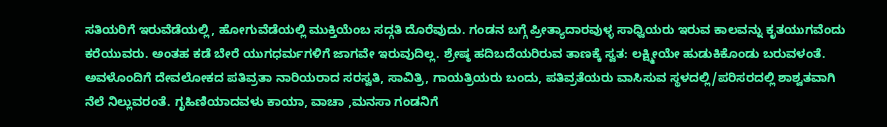ಸತಿಯರಿಗೆ ಇರುವೆಡೆಯಲ್ಲಿ, ಹೋಗುವೆಡೆಯಲ್ಲಿ ಮುಕ್ತಿಯೆಂಬ ಸದ್ಗತಿ ದೊರೆವುದು. ಗಂಡನ ಬಗ್ಗೆ ಪ್ರೀತ್ಯಾದಾರವುಳ್ಳ ಸಾಧ್ವಿಯರು ಇರುವ ಕಾಲವನ್ನು ಕೃತಯುಗವೆಂದು ಕರೆಯುವರು. ಅಂತಹ ಕಡೆ ಬೇರೆ ಯುಗಧರ್ಮಗಳಿಗೆ ಜಾಗವೇ ಇರುವುದಿಲ್ಲ. ಶ್ರೇಷ್ಠ ಹದಿಬದೆಯರಿರುವ ತಾಣಕ್ಕೆ ಸ್ವತ: ಲಕ್ಷ್ಮೀಯೇ ಹುಡುಕಿಕೊಂಡು ಬರುವಳಂತೆ. ಅವಳೊಂದಿಗೆ ದೇವಲೋಕದ ಪತಿವ್ರತಾ ನಾರಿಯರಾದ ಸರಸ್ವತಿ, ಸಾವಿತ್ರಿ, ಗಾಯತ್ರಿಯರು ಬಂದು, ಪತಿವ್ರತೆಯರು ವಾಸಿಸುವ ಸ್ಥಳದಲ್ಲಿ/ಪರಿಸರದಲ್ಲಿ ಶಾಶ್ವತವಾಗಿ ನೆಲೆ ನಿಲ್ಲುವರಂತೆ. ಗೃಹಿಣಿಯಾದವಳು ಕಾಯಾ, ವಾಚಾ ,ಮನಸಾ ಗಂಡನಿಗೆ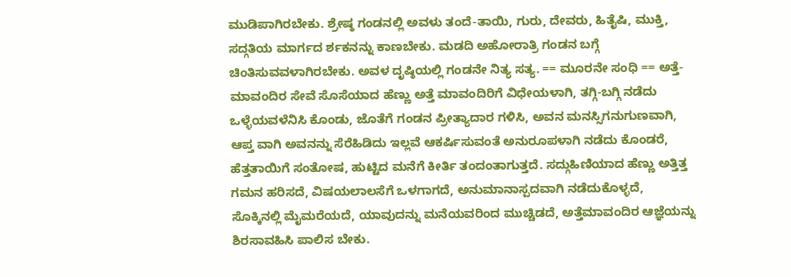ಮುಡಿಪಾಗಿರಬೇಕು. ಶ್ರೇಷ್ಠ ಗಂಡನಲ್ಲಿ ಅವಳು ತಂದೆ-ತಾಯಿ, ಗುರು, ದೇವರು, ಹಿತೈಷಿ, ಮುಕ್ತಿ, ಸದ್ಗತಿಯ ಮಾರ್ಗದ ರ್ಶಕನನ್ನು ಕಾಣಬೇಕು. ಮಡದಿ ಅಹೋರಾತ್ರಿ ಗಂಡನ ಬಗ್ಗೆ ಚಿಂತಿಸುವವಳಾಗಿರಬೇಕು. ಅವಳ ದೃಷ್ಠಿಯಲ್ಲಿ ಗಂಡನೇ ನಿತ್ಯ ಸತ್ಯ. == ಮೂರನೇ ಸಂಧಿ == ಅತ್ತೆ-ಮಾವಂದಿರ ಸೇವೆ ಸೊಸೆಯಾದ ಹೆಣ್ಣು ಅತ್ತೆ ಮಾವಂದಿರಿಗೆ ವಿಧೇಯಳಾಗಿ, ತಗ್ಗಿ-ಬಗ್ಗಿ ನಡೆದು ಒಳ್ಳೆಯವಳೆನಿಸಿ ಕೊಂಡು, ಜೊತೆಗೆ ಗಂಡನ ಪ್ರೀತ್ಯಾದಾರ ಗಳಿಸಿ, ಅವನ ಮನಸ್ಸಿಗನುಗುಣವಾಗಿ, ಆಪ್ತ ವಾಗಿ ಅವನನ್ನು ಸೆರೆಹಿಡಿದು ಇಲ್ಲವೆ ಆಕರ್ಷಿಸುವಂತೆ ಅನುರೂಪಳಾಗಿ ನಡೆದು ಕೊಂಡರೆ, ಹೆತ್ತತಾಯಿಗೆ ಸಂತೋಷ, ಹುಟ್ಟಿದ ಮನೆಗೆ ಕೀರ್ತಿ ತಂದಂತಾಗುತ್ತದೆ. ಸದ್ಗುಹಿಣಿಯಾದ ಹೆಣ್ಣು ಅತ್ತಿತ್ತ ಗಮನ ಹರಿಸದೆ, ವಿಷಯಲಾಲಸೆಗೆ ಒಳಗಾಗದೆ, ಅನುಮಾನಾಸ್ಪದವಾಗಿ ನಡೆದುಕೊಳ್ಳದೆ, ಸೊಕ್ಕಿನಲ್ಲಿ ಮೈಮರೆಯದೆ, ಯಾವುದನ್ನು ಮನೆಯವರಿಂದ ಮುಚ್ಚಿಡದೆ, ಅತ್ತೆಮಾವಂದಿರ ಆಜ್ಞೆಯನ್ನು ಶಿರಸಾವಹಿಸಿ ಪಾಲಿಸ ಬೇಕು.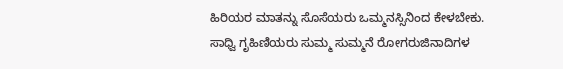ಹಿರಿಯರ ಮಾತನ್ನು ಸೊಸೆಯರು ಒಮ್ಮನಸ್ಸಿನಿಂದ ಕೇಳಬೇಕು. ಸಾಧ್ವಿ ಗೃಹಿಣಿಯರು ಸುಮ್ಮ ಸುಮ್ಮನೆ ರೋಗರುಜಿನಾದಿಗಳ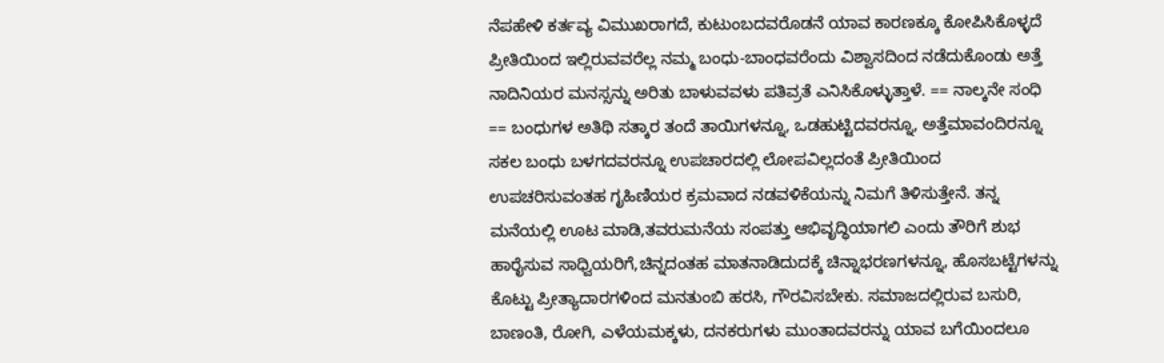ನೆಪಹೇಳಿ ಕರ್ತವ್ಯ ವಿಮುಖರಾಗದೆ, ಕುಟುಂಬದವರೊಡನೆ ಯಾವ ಕಾರಣಕ್ಕೂ ಕೋಪಿಸಿಕೊಳ್ಳದೆ ಪ್ರೀತಿಯಿಂದ ಇಲ್ಲಿರುವವರೆಲ್ಲ ನಮ್ಮ ಬಂಧು-ಬಾಂಧವರೆಂದು ವಿಶ್ವಾಸದಿಂದ ನಡೆದುಕೊಂಡು ಅತ್ತೆ ನಾದಿನಿಯರ ಮನಸ್ಸನ್ನು ಅರಿತು ಬಾಳುವವಳು ಪತಿವ್ರತೆ ಎನಿಸಿಕೊಳ್ಳುತ್ತಾಳೆ. == ನಾಲ್ಕನೇ ಸಂಧಿ == ಬಂಧುಗಳ ಅತಿಥಿ ಸತ್ಕಾರ ತಂದೆ ತಾಯಿಗಳನ್ನೂ, ಒಡಹುಟ್ಟಿದವರನ್ನೂ, ಅತ್ತೆಮಾವಂದಿರನ್ನೂ ಸಕಲ ಬಂಧು ಬಳಗದವರನ್ನೂ ಉಪಚಾರದಲ್ಲಿ ಲೋಪವಿಲ್ಲದಂತೆ ಪ್ರೀತಿಯಿಂದ ಉಪಚರಿಸುವಂತಹ ಗೃಹಿಣಿಯರ ಕ್ರಮವಾದ ನಡವಳಿಕೆಯನ್ನು ನಿಮಗೆ ತಿಳಿಸುತ್ತೇನೆ. ತನ್ನ ಮನೆಯಲ್ಲಿ ಊಟ ಮಾಡಿ,ತವರುಮನೆಯ ಸಂಪತ್ತು ಆಭಿವೃದ್ಧಿಯಾಗಲಿ ಎಂದು ತೌರಿಗೆ ಶುಭ ಹಾರೈಸುವ ಸಾಧ್ವಿಯರಿಗೆ,ಚಿನ್ನದಂತಹ ಮಾತನಾಡಿದುದಕ್ಕೆ ಚಿನ್ನಾಭರಣಗಳನ್ನೂ, ಹೊಸಬಟ್ಟೆಗಳನ್ನು ಕೊಟ್ಟು ಪ್ರೀತ್ಯಾದಾರಗಳಿಂದ ಮನತುಂಬಿ ಹರಸಿ, ಗೌರವಿಸಬೇಕು. ಸಮಾಜದಲ್ಲಿರುವ ಬಸುರಿ, ಬಾಣಂತಿ, ರೋಗಿ, ಎಳೆಯಮಕ್ಕಳು, ದನಕರುಗಳು ಮುಂತಾದವರನ್ನು ಯಾವ ಬಗೆಯಿಂದಲೂ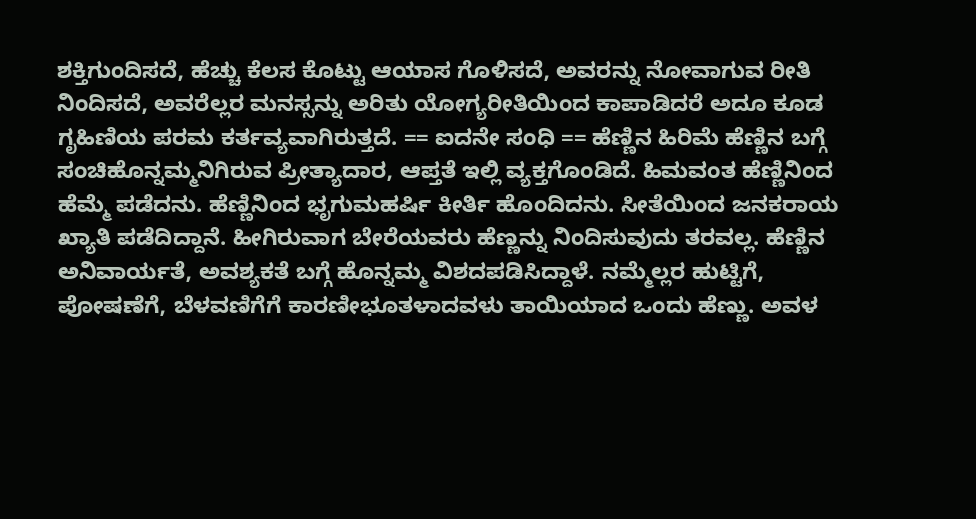ಶಕ್ತಿಗುಂದಿಸದೆ, ಹೆಚ್ಚು ಕೆಲಸ ಕೊಟ್ಟು ಆಯಾಸ ಗೊಳಿಸದೆ, ಅವರನ್ನು ನೋವಾಗುವ ರೀತಿ ನಿಂದಿಸದೆ, ಅವರೆಲ್ಲರ ಮನಸ್ಸನ್ನು ಅರಿತು ಯೋಗ್ಯರೀತಿಯಿಂದ ಕಾಪಾಡಿದರೆ ಅದೂ ಕೂಡ ಗೃಹಿಣಿಯ ಪರಮ ಕರ್ತವ್ಯವಾಗಿರುತ್ತದೆ. == ಐದನೇ ಸಂಧಿ == ಹೆಣ್ಣಿನ ಹಿರಿಮೆ ಹೆಣ್ಣಿನ ಬಗ್ಗೆ ಸಂಚಿಹೊನ್ನಮ್ಮನಿಗಿರುವ ಪ್ರೀತ್ಯಾದಾರ, ಆಪ್ತತೆ ಇಲ್ಲಿ ವ್ಯಕ್ತಗೊಂಡಿದೆ. ಹಿಮವಂತ ಹೆಣ್ಣಿನಿಂದ ಹೆಮ್ಮೆ ಪಡೆದನು. ಹೆಣ್ಣಿನಿಂದ ಭೃಗುಮಹರ್ಷಿ ಕೀರ್ತಿ ಹೊಂದಿದನು. ಸೀತೆಯಿಂದ ಜನಕರಾಯ ಖ್ಯಾತಿ ಪಡೆದಿದ್ದಾನೆ. ಹೀಗಿರುವಾಗ ಬೇರೆಯವರು ಹೆಣ್ಣನ್ನು ನಿಂದಿಸುವುದು ತರವಲ್ಲ. ಹೆಣ್ಣಿನ ಅನಿವಾರ್ಯತೆ, ಅವಶ್ಯಕತೆ ಬಗ್ಗೆ ಹೊನ್ನಮ್ಮ ವಿಶದಪಡಿಸಿದ್ದಾಳೆ. ನಮ್ಮೆಲ್ಲರ ಹುಟ್ಟಿಗೆ, ಪೋಷಣೆಗೆ, ಬೆಳವಣಿಗೆಗೆ ಕಾರಣೀಭೂತಳಾದವಳು ತಾಯಿಯಾದ ಒಂದು ಹೆಣ್ಣು. ಅವಳ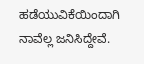ಹಡೆಯುವಿಕೆಯಿಂದಾಗಿ ನಾವೆಲ್ಲ ಜನಿಸಿದ್ದೇವೆ.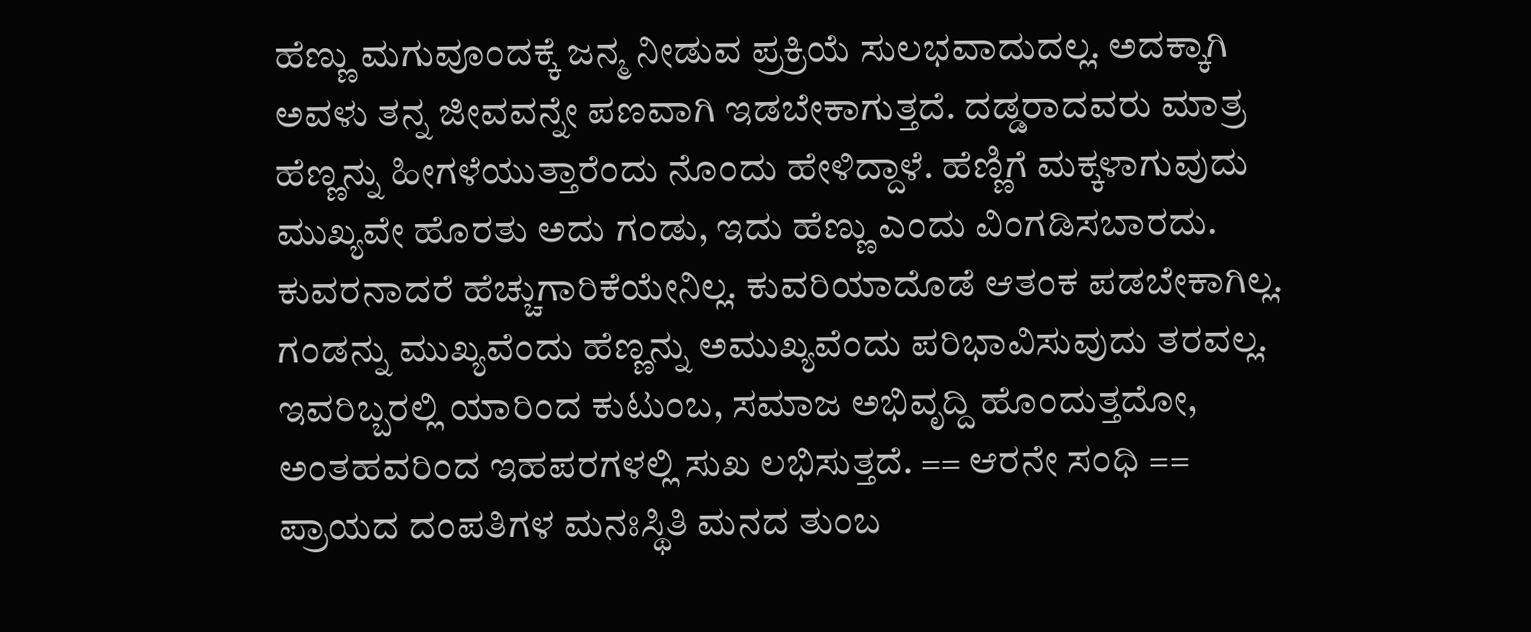ಹೆಣ್ಣು ಮಗುವೂಂದಕ್ಕೆ ಜನ್ಮ ನೀಡುವ ಪ್ರಕ್ರಿಯೆ ಸುಲಭವಾದುದಲ್ಲ. ಅದಕ್ಕಾಗಿ ಅವಳು ತನ್ನ ಜೀವವನ್ನೇ ಪಣವಾಗಿ ಇಡಬೇಕಾಗುತ್ತದೆ. ದಡ್ಡರಾದವರು ಮಾತ್ರ ಹೆಣ್ಣನ್ನು ಹೀಗಳೆಯುತ್ತಾರೆಂದು ನೊಂದು ಹೇಳಿದ್ದಾಳೆ. ಹೆಣ್ಣಿಗೆ ಮಕ್ಕಳಾಗುವುದು ಮುಖ್ಯವೇ ಹೊರತು ಅದು ಗಂಡು, ಇದು ಹೆಣ್ಣು ಎಂದು ವಿಂಗಡಿಸಬಾರದು. ಕುವರನಾದರೆ ಹೆಚ್ಚುಗಾರಿಕೆಯೇನಿಲ್ಲ. ಕುವರಿಯಾದೊಡೆ ಆತಂಕ ಪಡಬೇಕಾಗಿಲ್ಲ. ಗಂಡನ್ನು ಮುಖ್ಯವೆಂದು ಹೆಣ್ಣನ್ನು ಅಮುಖ್ಯವೆಂದು ಪರಿಭಾವಿಸುವುದು ತರವಲ್ಲ. ಇವರಿಬ್ಬರಲ್ಲಿ ಯಾರಿಂದ ಕುಟುಂಬ, ಸಮಾಜ ಅಭಿವೃದ್ದಿ ಹೊಂದುತ್ತದೋ, ಅಂತಹವರಿಂದ ಇಹಪರಗಳಲ್ಲಿ ಸುಖ ಲಭಿಸುತ್ತದೆ. == ಆರನೇ ಸಂಧಿ == ಪ್ರಾಯದ ದಂಪತಿಗಳ ಮನಃಸ್ಥಿತಿ ಮನದ ತುಂಬ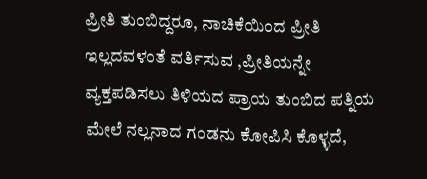ಪ್ರೀತಿ ತುಂಬಿದ್ದರೂ, ನಾಚಿಕೆಯಿಂದ ಪ್ರೀತಿ ಇಲ್ಲದವಳಂತೆ ವರ್ತಿಸುವ ,ಪ್ರೀತಿಯನ್ನೇ ವ್ಯಕ್ತಪಡಿಸಲು ತಿಳಿಯದ ಪ್ರಾಯ ತುಂಬಿದ ಪತ್ನಿಯ ಮೇಲೆ ನಲ್ಲನಾದ ಗಂಡನು ಕೋಪಿಸಿ ಕೊಳ್ಳದೆ,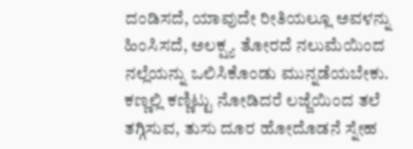ದಂಡಿಸದೆ, ಯಾವುದೇ ರೀತಿಯಲ್ಲೂ ಅವಳನ್ನು ಹಿಂಸಿಸದೆ, ಅಲಕ್ಷ್ಯ ತೋರದೆ ನಲುಮೆಯಿಂದ ನಲ್ಲೆಯನ್ನು ಒಲಿಸಿಕೊಂಡು ಮುನ್ನಡೆಯಬೇಕು. ಕಣ್ಣಲ್ಲಿ ಕಣ್ಣಿಟ್ಟು ನೋಡಿದರೆ ಲಜ್ಜೆಯಿಂದ ತಲೆ ತಗ್ಗಿಸುವ, ತುಸು ದೂರ ಹೋದೊಡನೆ ಸ್ನೇಹ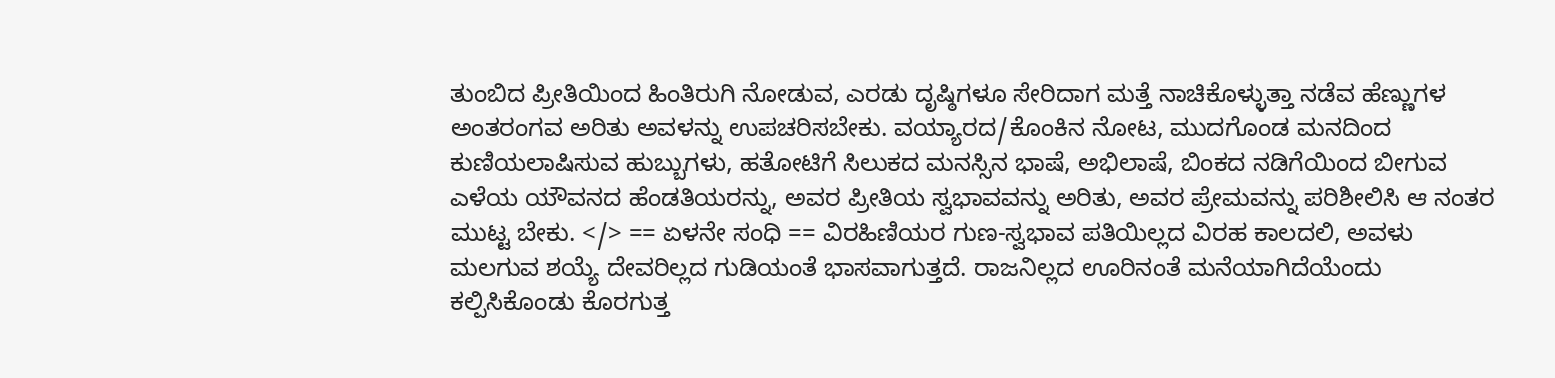ತುಂಬಿದ ಪ್ರೀತಿಯಿಂದ ಹಿಂತಿರುಗಿ ನೋಡುವ, ಎರಡು ದೃಷ್ಠಿಗಳೂ ಸೇರಿದಾಗ ಮತ್ತೆ ನಾಚಿಕೊಳ್ಳುತ್ತಾ ನಡೆವ ಹೆಣ್ಣುಗಳ ಅಂತರಂಗವ ಅರಿತು ಅವಳನ್ನು ಉಪಚರಿಸಬೇಕು. ವಯ್ಯಾರದ/ಕೊಂಕಿನ ನೋಟ, ಮುದಗೊಂಡ ಮನದಿಂದ ಕುಣಿಯಲಾಷಿಸುವ ಹುಬ್ಬುಗಳು, ಹತೋಟಿಗೆ ಸಿಲುಕದ ಮನಸ್ಸಿನ ಭಾಷೆ, ಅಭಿಲಾಷೆ, ಬಿಂಕದ ನಡಿಗೆಯಿಂದ ಬೀಗುವ ಎಳೆಯ ಯೌವನದ ಹೆಂಡತಿಯರನ್ನು, ಅವರ ಪ್ರೀತಿಯ ಸ್ವಭಾವವನ್ನು ಅರಿತು, ಅವರ ಪ್ರೇಮವನ್ನು ಪರಿಶೀಲಿಸಿ ಆ ನಂತರ ಮುಟ್ಟ ಬೇಕು. </> == ಏಳನೇ ಸಂಧಿ == ವಿರಹಿಣಿಯರ ಗುಣ-ಸ್ವಭಾವ ಪತಿಯಿಲ್ಲದ ವಿರಹ ಕಾಲದಲಿ, ಅವಳು ಮಲಗುವ ಶಯ್ಯೆ ದೇವರಿಲ್ಲದ ಗುಡಿಯಂತೆ ಭಾಸವಾಗುತ್ತದೆ. ರಾಜನಿಲ್ಲದ ಊರಿನಂತೆ ಮನೆಯಾಗಿದೆಯೆಂದು ಕಲ್ಪಿಸಿಕೊಂಡು ಕೊರಗುತ್ತ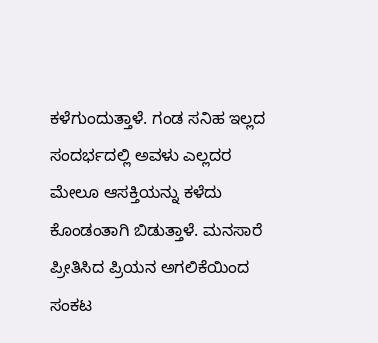ಕಳೆಗುಂದುತ್ತಾಳೆ. ಗಂಡ ಸನಿಹ ಇಲ್ಲದ ಸಂದರ್ಭದಲ್ಲಿ ಅವಳು ಎಲ್ಲದರ ಮೇಲೂ ಆಸಕ್ತಿಯನ್ನು ಕಳೆದು ಕೊಂಡಂತಾಗಿ ಬಿಡುತ್ತಾಳೆ. ಮನಸಾರೆ ಪ್ರೀತಿಸಿದ ಪ್ರಿಯನ ಅಗಲಿಕೆಯಿಂದ ಸಂಕಟ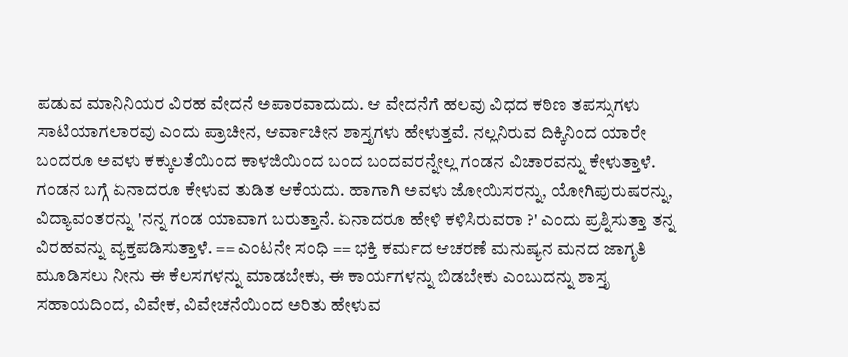ಪಡುವ ಮಾನಿನಿಯರ ವಿರಹ ವೇದನೆ ಅಪಾರವಾದುದು. ಆ ವೇದನೆಗೆ ಹಲವು ವಿಧದ ಕಠಿಣ ತಪಸ್ಸುಗಳು ಸಾಟಿಯಾಗಲಾರವು ಎಂದು ಪ್ರಾಚೀನ, ಆರ್ವಾಚೀನ ಶಾಸ್ತೃಗಳು ಹೇಳುತ್ತವೆ. ನಲ್ಲನಿರುವ ದಿಕ್ಕಿನಿಂದ ಯಾರೇ ಬಂದರೂ ಅವಳು ಕಕ್ಕುಲತೆಯಿಂದ ಕಾಳಜಿಯಿಂದ ಬಂದ ಬಂದವರನ್ನೇಲ್ಲ ಗಂಡನ ವಿಚಾರವನ್ನು ಕೇಳುತ್ತಾಳೆ. ಗಂಡನ ಬಗ್ಗೆ ಏನಾದರೂ ಕೇಳುವ ತುಡಿತ ಆಕೆಯದು. ಹಾಗಾಗಿ ಅವಳು ಜೋಯಿಸರನ್ನು, ಯೋಗಿಪುರುಷರನ್ನು, ವಿದ್ಯಾವಂತರನ್ನು 'ನನ್ನ ಗಂಡ ಯಾವಾಗ ಬರುತ್ತಾನೆ. ಏನಾದರೂ ಹೇಳಿ ಕಳಿಸಿರುವರಾ ?' ಎಂದು ಪ್ರಶ್ನಿಸುತ್ತಾ ತನ್ನ ವಿರಹವನ್ನು ವ್ಯಕ್ತಪಡಿಸುತ್ತಾಳೆ. == ಎಂಟನೇ ಸಂಧಿ == ಭಕ್ತಿ ಕರ್ಮದ ಆಚರಣೆ ಮನುಷ್ಯನ ಮನದ ಜಾಗೃತಿ ಮೂಡಿಸಲು ನೀನು ಈ ಕೆಲಸಗಳನ್ನು ಮಾಡಬೇಕು, ಈ ಕಾರ್ಯಗಳನ್ನು ಬಿಡಬೇಕು ಎಂಬುದನ್ನು ಶಾಸ್ತೃ ಸಹಾಯದಿಂದ, ವಿವೇಕ, ವಿವೇಚನೆಯಿಂದ ಅರಿತು ಹೇಳುವ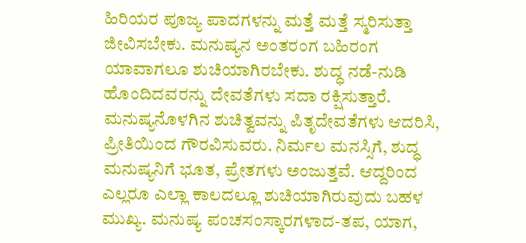ಹಿರಿಯರ ಪೂಜ್ಯ ಪಾದಗಳನ್ನು ಮತ್ತೆ ಮತ್ತೆ ಸ್ಮರಿಸುತ್ತಾ ಜೀವಿಸಬೇಕು. ಮನುಷ್ಯನ ಅಂತರಂಗ ಬಹಿರಂಗ ಯಾವಾಗಲೂ ಶುಚಿಯಾಗಿರಬೇಕು. ಶುದ್ಧ ನಡೆ-ನುಡಿ ಹೊಂದಿದವರನ್ನು ದೇವತೆಗಳು ಸದಾ ರಕ್ಷಿಸುತ್ತಾರೆ. ಮನುಷ್ಯನೊಳಗಿನ ಶುಚಿತ್ವವನ್ನು ಪಿತೃದೇವತೆಗಳು ಆದರಿಸಿ, ಪ್ರೀತಿಯಿಂದ ಗೌರವಿಸುವರು. ನಿರ್ಮಲ ಮನಸ್ಸಿಗೆ, ಶುದ್ಧ ಮನುಷ್ಯನಿಗೆ ಭೂತ, ಪ್ರೇತಗಳು ಅಂಜುತ್ತವೆ. ಆದ್ದರಿಂದ ಎಲ್ಲರೂ ಎಲ್ಲಾ ಕಾಲದಲ್ಲೂ ಶುಚಿಯಾಗಿರುವುದು ಬಹಳ ಮುಖ್ಯ. ಮನುಷ್ಯ ಪಂಚಸಂಸ್ಕಾರಗಳಾದ-ತಪ, ಯಾಗ,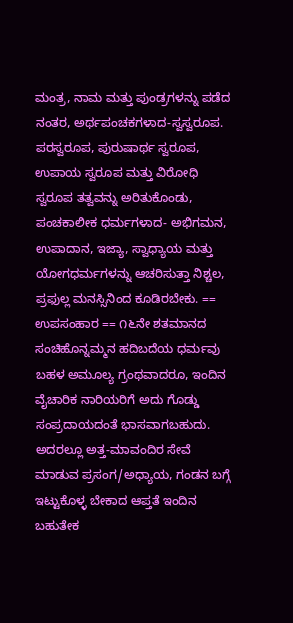ಮಂತ್ರ, ನಾಮ ಮತ್ತು ಪುಂಡ್ರಗಳನ್ನು ಪಡೆದ ನಂತರ, ಅರ್ಥಪಂಚಕಗಳಾದ-ಸ್ವಸ್ವರೂಪ. ಪರಸ್ವರೂಪ, ಪುರುಷಾರ್ಥ ಸ್ವರೂಪ, ಉಪಾಯ ಸ್ವರೂಪ ಮತ್ತು ವಿರೋಧಿ ಸ್ವರೂಪ ತತ್ವವನ್ನು ಅರಿತುಕೊಂಡು, ಪಂಚಕಾಲೀಕ ಧರ್ಮಗಳಾದ- ಅಭಿಗಮನ, ಉಪಾದಾನ, ಇಜ್ಯಾ, ಸ್ವಾಧ್ಯಾಯ ಮತ್ತು ಯೋಗಧರ್ಮಗಳನ್ನು ಆಚರಿಸುತ್ತಾ ನಿಶ್ಚಲ, ಪ್ರಫುಲ್ಲ ಮನಸ್ಸಿನಿಂದ ಕೂಡಿರಬೇಕು. == ಉಪಸಂಹಾರ == ೧೬ನೇ ಶತಮಾನದ ಸಂಚಿಹೊನ್ನಮ್ಮನ ಹದಿಬದೆಯ ಧರ್ಮವು ಬಹಳ ಅಮೂಲ್ಯ ಗ್ರಂಥವಾದರೂ, ಇಂದಿನ ವೈಚಾರಿಕ ನಾರಿಯರಿಗೆ ಅದು ಗೊಡ್ಡು ಸಂಪ್ರದಾಯದಂತೆ ಭಾಸವಾಗಬಹುದು. ಅದರಲ್ಲೂ ಅತ್ತ-ಮಾವಂದಿರ ಸೇವೆ ಮಾಡುವ ಪ್ರಸಂಗ/ಅಧ್ಯಾಯ, ಗಂಡನ ಬಗ್ಗೆ ಇಟ್ಟುಕೊಳ್ಳ ಬೇಕಾದ ಆಪ್ತತೆ ಇಂದಿನ ಬಹುತೇಕ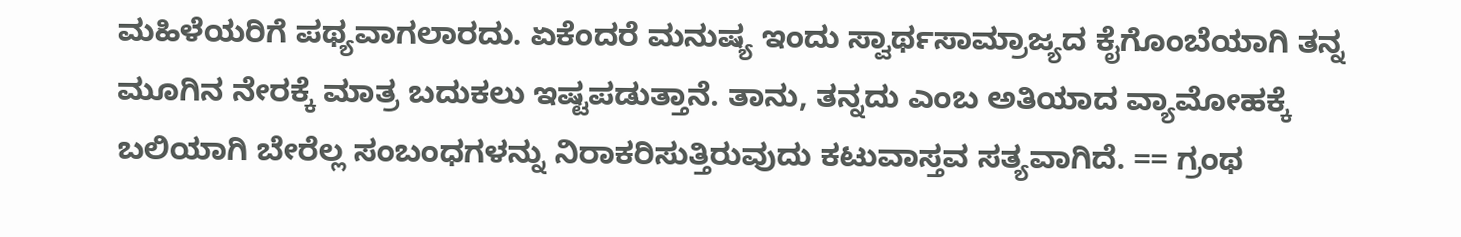ಮಹಿಳೆಯರಿಗೆ ಪಥ್ಯವಾಗಲಾರದು. ಏಕೆಂದರೆ ಮನುಷ್ಯ ಇಂದು ಸ್ವಾರ್ಥಸಾಮ್ರಾಜ್ಯದ ಕೈಗೊಂಬೆಯಾಗಿ ತನ್ನ ಮೂಗಿನ ನೇರಕ್ಕೆ ಮಾತ್ರ ಬದುಕಲು ಇಷ್ಟಪಡುತ್ತಾನೆ. ತಾನು, ತನ್ನದು ಎಂಬ ಅತಿಯಾದ ವ್ಯಾಮೋಹಕ್ಕೆ ಬಲಿಯಾಗಿ ಬೇರೆಲ್ಲ ಸಂಬಂಧಗಳನ್ನು ನಿರಾಕರಿಸುತ್ತಿರುವುದು ಕಟುವಾಸ್ತವ ಸತ್ಯವಾಗಿದೆ. == ಗ್ರಂಥ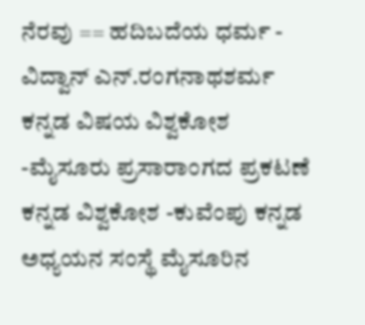ನೆರವು == ಹದಿಬದೆಯ ಧರ್ಮ - ವಿದ್ವಾನ್ ಎನ್.ರಂಗನಾಥಶರ್ಮ ಕನ್ನಡ ವಿಷಯ ವಿಶ್ವಕೋಶ -ಮೈಸೂರು ಪ್ರಸಾರಾಂಗದ ಪ್ರಕಟಣೆ ಕನ್ನಡ ವಿಶ್ವಕೋಶ -ಕುವೆಂಪು ಕನ್ನಡ ಅಧ್ಯಯನ ಸಂಸ್ಥೆ ಮೈಸೂರಿನ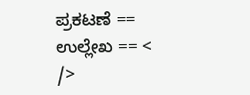ಪ್ರಕಟಣೆ == ಉಲ್ಲೇಖ == < />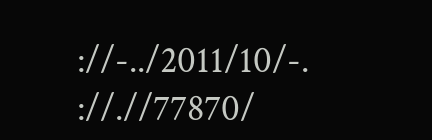://-../2011/10/-. ://.//77870/